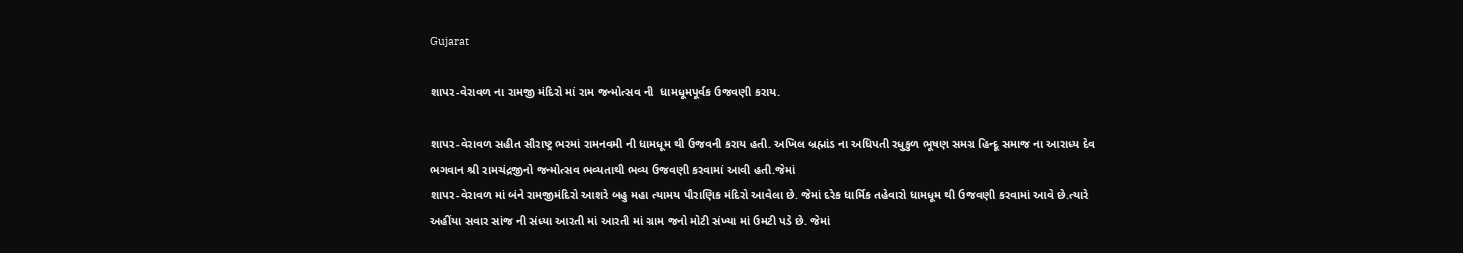Gujarat

શાપર-વેરાવળ ના રામજી મંદિરો માં રામ જન્મોત્સવ ની  ધામધૂમપૂર્વક ઉજવણી કરાય.

શાપર-વેરાવળ સહીત સૌરાષ્ટ્ર ભરમાં રામનવમી ની ધામધૂમ થી ઉજવની કરાય હતી. અખિલ બ્રહ્માંડ ના અધિપતી રધુકુળ ભૂષણ સમગ્ર હિન્દૂ સમાજ ના આરાધ્ય દેવ ભગવાન શ્રી રામચંદ્રજીનો જન્મોત્સવ ભવ્યતાથી ભવ્ય ઉજવણી કરવામાં આવી હતી.જેમાં
શાપર-વેરાવળ માં બંને રામજીમંદિરો આશરે બહુ મહા ત્યામય પૌરાણિક મંદિરો આવેલા છે. જેમાં દરેક ધાર્મિક તહેવારો ધામધૂમ થી ઉજવણી કરવામાં આવે છે.ત્યારે અહીંયા સવાર સાંજ ની સંધ્યા આરતી માં આરતી માં ગ્રામ જનો મોટી સંખ્યા માં ઉમટી પડે છે. જેમાં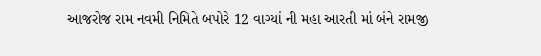આજરોજ રામ નવમી નિમિતે બપોરે 12 વાગ્યાં ની મહા આરતી માં બંને રામજી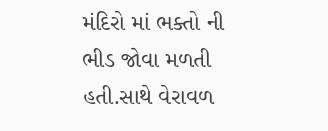મંદિરો માં ભક્તો ની ભીડ જોવા મળતી હતી.સાથે વેરાવળ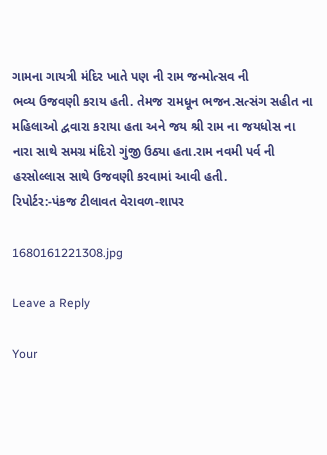ગામના ગાયત્રી મંદિર ખાતે પણ ની રામ જન્મોત્સવ ની
ભવ્ય ઉજવણી કરાય હતી. તેમજ રામધૂન ભજન.સત્સંગ સહીત ના મહિલાઓ દ્વવારા કરાયા હતા અને જય શ્રી રામ ના જયધોસ ના નારા સાથે સમગ્ર મંદિરો ગુંજી ઉઠ્યા હતા.રામ નવમી પર્વ ની હરસોલ્લાસ સાથે ઉજવણી કરવામાં આવી હતી.
રિપોર્ટર:-પંકજ ટીલાવત વેરાવળ-શાપર

1680161221308.jpg

Leave a Reply

Your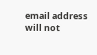email address will not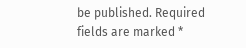be published. Required fields are marked *